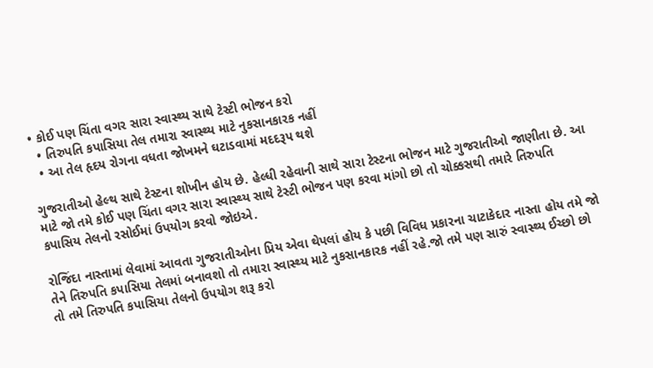• કોઈ પણ ચિંતા વગર સારા સ્વાસ્થ્ય સાથે ટેસ્ટી ભોજન કરો
  • તિરુપતિ કપાસિયા તેલ તમારા સ્વાસ્થ્ય માટે નુકસાનકારક નહીં
  • આ તેલ હૃદય રોગના વધતા જોખમને ઘટાડવામાં મદદરૂપ થશે

ગુજરાતીઓ હેલ્થ સાથે ટેસ્ટના શોખીન હોય છે. હેલ્ધી રહેવાની સાથે સારા ટેસ્ટના ભોજન માટે ગુજરાતીઓ જાણીતા છે. આ માટે જો તમે કોઈ પણ ચિંતા વગર સારા સ્વાસ્થ્ય સાથે ટેસ્ટી ભોજન પણ કરવા માંગો છો તો ચોક્કસથી તમારે તિરુપતિ કપાસિય તેલનો રસોઈમાં ઉપયોગ કરવો જોઇએ.

રોજિંદા નાસ્તામાં લેવામાં આવતા ગુજરાતીઓના પ્રિય એવા થેપલાં હોય કે પછી વિવિધ પ્રકારના ચાટાકેદાર નાસ્તા હોય તમે જો તેને તિરુપતિ કપાસિયા તેલમાં બનાવશો તો તમારા સ્વાસ્થ્ય માટે નુકસાનકારક નહીં રહે.જો તમે પણ સારું સ્વાસ્થ્ય ઈચ્છો છો તો તમે તિરુપતિ કપાસિયા તેલનો ઉપયોગ શરૂ કરો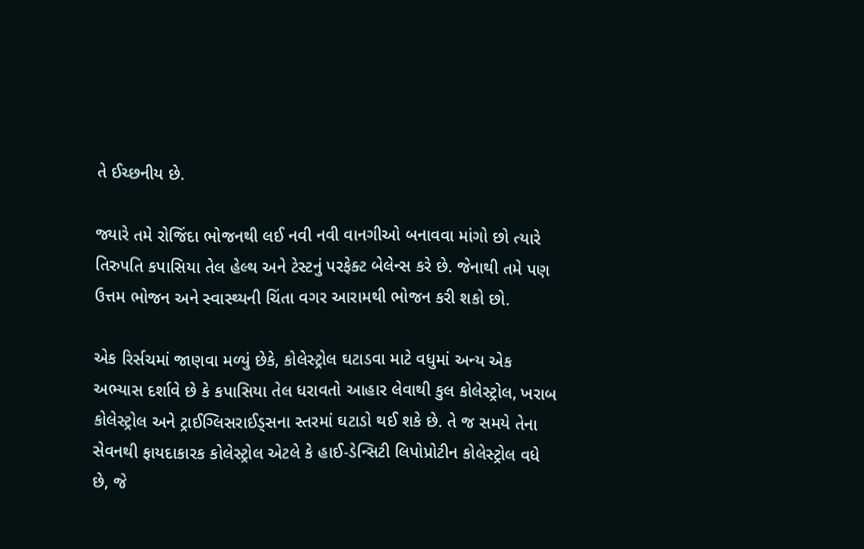તે ઈચ્છનીય છે.

જ્યારે તમે રોજિંદા ભોજનથી લઈ નવી નવી વાનગીઓ બનાવવા માંગો છો ત્યારે તિરુપતિ કપાસિયા તેલ હેલ્થ અને ટેસ્ટનું પરફેક્ટ બેલેન્સ કરે છે. જેનાથી તમે પણ ઉત્તમ ભોજન અને સ્વાસ્થ્યની ચિંતા વગર આરામથી ભોજન કરી શકો છો.

એક રિર્સચમાં જાણવા મળ્યું છેકે, કોલેસ્ટ્રોલ ઘટાડવા માટે વધુમાં અન્ય એક અભ્યાસ દર્શાવે છે કે કપાસિયા તેલ ધરાવતો આહાર લેવાથી કુલ કોલેસ્ટ્રોલ, ખરાબ કોલેસ્ટ્રોલ અને ટ્રાઈગ્લિસરાઈડ્સના સ્તરમાં ઘટાડો થઈ શકે છે. તે જ સમયે તેના સેવનથી ફાયદાકારક કોલેસ્ટ્રોલ એટલે કે હાઈ-ડેન્સિટી લિપોપ્રોટીન કોલેસ્ટ્રોલ વધે છે, જે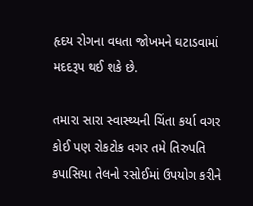હૃદય રોગના વધતા જોખમને ઘટાડવામાં મદદરૂપ થઈ શકે છે.

તમારા સારા સ્વાસ્થ્યની ચિંતા કર્યા વગર કોઈ પણ રોકટોક વગર તમે તિરુપતિ કપાસિયા તેલનો રસોઈમાં ઉપયોગ કરીને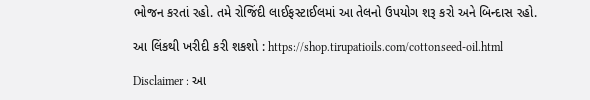ભોજન કરતાં રહો. તમે રોજિંદી લાઈફસ્ટાઈલમાં આ તેલનો ઉપયોગ શરૂ કરો અને બિન્દાસ રહો.

આ લિંકથી ખરીદી કરી શકશો : https://shop.tirupatioils.com/cottonseed-oil.html

Disclaimer : આ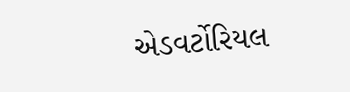એડવર્ટોરિયલ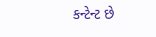કન્ટેન્ટ છે